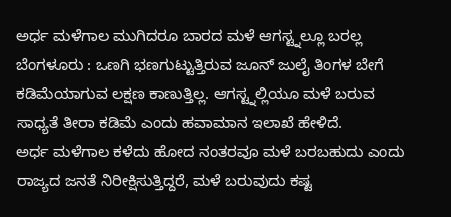ಅರ್ಧ ಮಳೆಗಾಲ ಮುಗಿದರೂ ಬಾರದ ಮಳೆ ಆಗಸ್ಟ್ನಲ್ಲೂ ಬರಲ್ಲ
ಬೆಂಗಳೂರು : ಒಣಗಿ ಭಣಗುಟ್ಟುತ್ತಿರುವ ಜೂನ್ ಜುಲೈ ತಿಂಗಳ ಬೇಗೆ ಕಡಿಮೆಯಾಗುವ ಲಕ್ಷಣ ಕಾಣುತ್ತಿಲ್ಲ. ಆಗಸ್ಟ್ನಲ್ಲಿಯೂ ಮಳೆ ಬರುವ ಸಾಧ್ಯತೆ ತೀರಾ ಕಡಿಮೆ ಎಂದು ಹವಾಮಾನ ಇಲಾಖೆ ಹೇಳಿದೆ.
ಅರ್ಧ ಮಳೆಗಾಲ ಕಳೆದು ಹೋದ ನಂತರವೂ ಮಳೆ ಬರಬಹುದು ಎಂದು ರಾಜ್ಯದ ಜನತೆ ನಿರೀಕ್ಷಿಸುತ್ತಿದ್ದರೆ, ಮಳೆ ಬರುವುದು ಕಷ್ಟ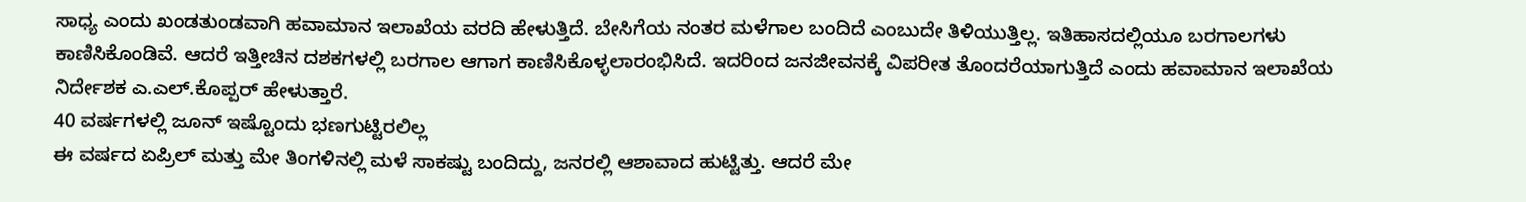ಸಾಧ್ಯ ಎಂದು ಖಂಡತುಂಡವಾಗಿ ಹವಾಮಾನ ಇಲಾಖೆಯ ವರದಿ ಹೇಳುತ್ತಿದೆ. ಬೇಸಿಗೆಯ ನಂತರ ಮಳೆಗಾಲ ಬಂದಿದೆ ಎಂಬುದೇ ತಿಳಿಯುತ್ತಿಲ್ಲ. ಇತಿಹಾಸದಲ್ಲಿಯೂ ಬರಗಾಲಗಳು ಕಾಣಿಸಿಕೊಂಡಿವೆ. ಆದರೆ ಇತ್ತೀಚಿನ ದಶಕಗಳಲ್ಲಿ ಬರಗಾಲ ಆಗಾಗ ಕಾಣಿಸಿಕೊಳ್ಳಲಾರಂಭಿಸಿದೆ. ಇದರಿಂದ ಜನಜೀವನಕ್ಕೆ ವಿಪರೀತ ತೊಂದರೆಯಾಗುತ್ತಿದೆ ಎಂದು ಹವಾಮಾನ ಇಲಾಖೆಯ ನಿರ್ದೇಶಕ ಎ.ಎಲ್.ಕೊಪ್ಪರ್ ಹೇಳುತ್ತಾರೆ.
40 ವರ್ಷಗಳಲ್ಲಿ ಜೂನ್ ಇಷ್ಟೊಂದು ಭಣಗುಟ್ಟಿರಲಿಲ್ಲ
ಈ ವರ್ಷದ ಏಪ್ರಿಲ್ ಮತ್ತು ಮೇ ತಿಂಗಳಿನಲ್ಲಿ ಮಳೆ ಸಾಕಷ್ಟು ಬಂದಿದ್ದು, ಜನರಲ್ಲಿ ಆಶಾವಾದ ಹುಟ್ಟಿತ್ತು. ಆದರೆ ಮೇ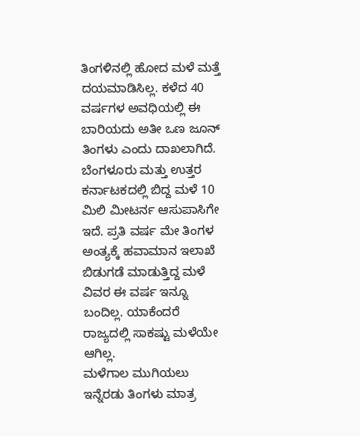ತಿಂಗಳಿನಲ್ಲಿ ಹೋದ ಮಳೆ ಮತ್ತೆ ದಯಮಾಡಿಸಿಲ್ಲ. ಕಳೆದ 40 ವರ್ಷಗಳ ಅವಧಿಯಲ್ಲಿ ಈ ಬಾರಿಯದು ಅತೀ ಒಣ ಜೂನ್ ತಿಂಗಳು ಎಂದು ದಾಖಲಾಗಿದೆ. ಬೆಂಗಳೂರು ಮತ್ತು ಉತ್ತರ ಕರ್ನಾಟಕದಲ್ಲಿ ಬಿದ್ದ ಮಳೆ 10 ಮಿಲಿ ಮೀಟರ್ನ ಆಸುಪಾಸಿಗೇ ಇದೆ. ಪ್ರತಿ ವರ್ಷ ಮೇ ತಿಂಗಳ ಅಂತ್ಯಕ್ಕೆ ಹವಾಮಾನ ಇಲಾಖೆ ಬಿಡುಗಡೆ ಮಾಡುತ್ತಿದ್ದ ಮಳೆ ವಿವರ ಈ ವರ್ಷ ಇನ್ನೂ ಬಂದಿಲ್ಲ. ಯಾಕೆಂದರೆ ರಾಜ್ಯದಲ್ಲಿ ಸಾಕಷ್ಟು ಮಳೆಯೇ ಆಗಿಲ್ಲ.
ಮಳೆಗಾಲ ಮುಗಿಯಲು ಇನ್ನೆರಡು ತಿಂಗಳು ಮಾತ್ರ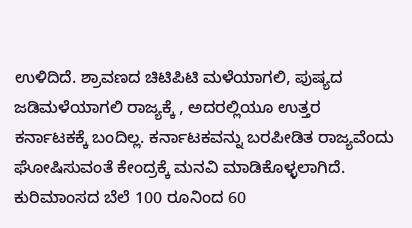ಉಳಿದಿದೆ. ಶ್ರಾವಣದ ಚಿಟಿಪಿಟಿ ಮಳೆಯಾಗಲಿ, ಪುಷ್ಯದ ಜಡಿಮಳೆಯಾಗಲಿ ರಾಜ್ಯಕ್ಕೆ , ಅದರಲ್ಲಿಯೂ ಉತ್ತರ ಕರ್ನಾಟಕಕ್ಕೆ ಬಂದಿಲ್ಲ. ಕರ್ನಾಟಕವನ್ನು ಬರಪೀಡಿತ ರಾಜ್ಯವೆಂದು ಘೋಷಿಸುವಂತೆ ಕೇಂದ್ರಕ್ಕೆ ಮನವಿ ಮಾಡಿಕೊಳ್ಳಲಾಗಿದೆ.
ಕುರಿಮಾಂಸದ ಬೆಲೆ 100 ರೂನಿಂದ 60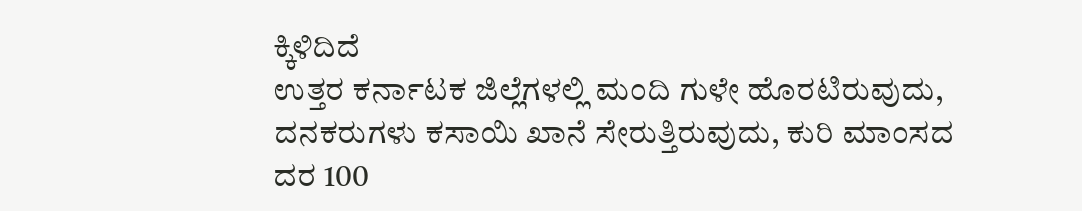ಕ್ಕಿಳಿದಿದೆ
ಉತ್ತರ ಕರ್ನಾಟಕ ಜಿಲ್ಲೆಗಳಲ್ಲಿ ಮಂದಿ ಗುಳೇ ಹೊರಟಿರುವುದು, ದನಕರುಗಳು ಕಸಾಯಿ ಖಾನೆ ಸೇರುತ್ತಿರುವುದು, ಕುರಿ ಮಾಂಸದ ದರ 100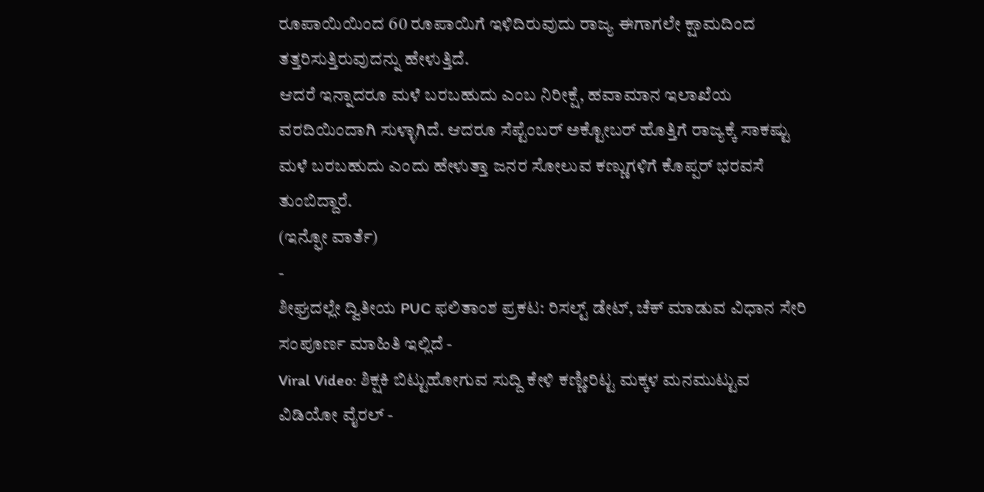ರೂಪಾಯಿಯಿಂದ 60 ರೂಪಾಯಿಗೆ ಇಳಿದಿರುವುದು ರಾಜ್ಯ ಈಗಾಗಲೇ ಕ್ಷಾಮದಿಂದ ತತ್ತರಿಸುತ್ತಿರುವುದನ್ನು ಹೇಳುತ್ತಿದೆ.
ಆದರೆ ಇನ್ನಾದರೂ ಮಳೆ ಬರಬಹುದು ಎಂಬ ನಿರೀಕ್ಷೆ, ಹವಾಮಾನ ಇಲಾಖೆಯ ವರದಿಯಿಂದಾಗಿ ಸುಳ್ಳಾಗಿದೆ. ಆದರೂ ಸೆಪ್ಟೆಂಬರ್ ಅಕ್ಟೋಬರ್ ಹೊತ್ತಿಗೆ ರಾಜ್ಯಕ್ಕೆ ಸಾಕಷ್ಟು ಮಳೆ ಬರಬಹುದು ಎಂದು ಹೇಳುತ್ತಾ ಜನರ ಸೋಲುವ ಕಣ್ಣುಗಳಿಗೆ ಕೊಪ್ಪರ್ ಭರವಸೆ ತುಂಬಿದ್ದಾರೆ.
(ಇನ್ಫೋ ವಾರ್ತೆ)
-
ಶೀಘ್ರದಲ್ಲೇ ದ್ವಿತೀಯ PUC ಫಲಿತಾಂಶ ಪ್ರಕಟ: ರಿಸಲ್ಟ್ ಡೇಟ್, ಚೆಕ್ ಮಾಡುವ ವಿಧಾನ ಸೇರಿ ಸಂಪೂರ್ಣ ಮಾಹಿತಿ ಇಲ್ಲಿದೆ -
Viral Video: ಶಿಕ್ಷಕಿ ಬಿಟ್ಟುಹೋಗುವ ಸುದ್ದಿ ಕೇಳಿ ಕಣ್ಣೀರಿಟ್ಟ ಮಕ್ಕಳ ಮನಮುಟ್ಟುವ ವಿಡಿಯೋ ವೈರಲ್ -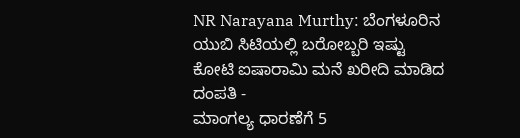NR Narayana Murthy: ಬೆಂಗಳೂರಿನ ಯುಬಿ ಸಿಟಿಯಲ್ಲಿ ಬರೋಬ್ಬರಿ ಇಷ್ಟು ಕೋಟಿ ಐಷಾರಾಮಿ ಮನೆ ಖರೀದಿ ಮಾಡಿದ ದಂಪತಿ -
ಮಾಂಗಲ್ಯ ಧಾರಣೆಗೆ 5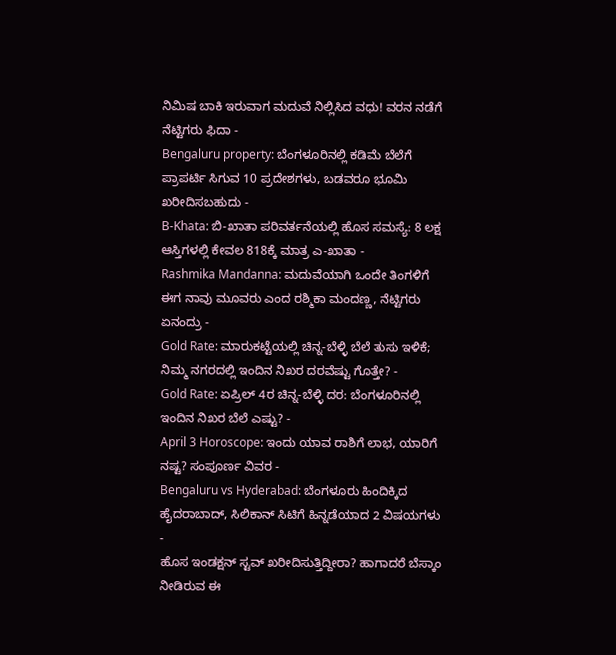ನಿಮಿಷ ಬಾಕಿ ಇರುವಾಗ ಮದುವೆ ನಿಲ್ಲಿಸಿದ ವಧು! ವರನ ನಡೆಗೆ ನೆಟ್ಟಿಗರು ಫಿದಾ -
Bengaluru property: ಬೆಂಗಳೂರಿನಲ್ಲಿ ಕಡಿಮೆ ಬೆಲೆಗೆ ಪ್ರಾಪರ್ಟಿ ಸಿಗುವ 10 ಪ್ರದೇಶಗಳು, ಬಡವರೂ ಭೂಮಿ ಖರೀದಿಸಬಹುದು -
B-Khata: ಬಿ-ಖಾತಾ ಪರಿವರ್ತನೆಯಲ್ಲಿ ಹೊಸ ಸಮಸ್ಯೆ: 8 ಲಕ್ಷ ಆಸ್ತಿಗಳಲ್ಲಿ ಕೇವಲ 818ಕ್ಕೆ ಮಾತ್ರ ಎ-ಖಾತಾ -
Rashmika Mandanna: ಮದುವೆಯಾಗಿ ಒಂದೇ ತಿಂಗಳಿಗೆ ಈಗ ನಾವು ಮೂವರು ಎಂದ ರಶ್ಮಿಕಾ ಮಂದಣ್ಣ, ನೆಟ್ಟಿಗರು ಏನಂದ್ರು -
Gold Rate: ಮಾರುಕಟ್ಟೆಯಲ್ಲಿ ಚಿನ್ನ-ಬೆಳ್ಳಿ ಬೆಲೆ ತುಸು ಇಳಿಕೆ; ನಿಮ್ಮ ನಗರದಲ್ಲಿ ಇಂದಿನ ನಿಖರ ದರವೆಷ್ಟು ಗೊತ್ತೇ? -
Gold Rate: ಏಪ್ರಿಲ್ 4ರ ಚಿನ್ನ-ಬೆಳ್ಳಿ ದರ: ಬೆಂಗಳೂರಿನಲ್ಲಿ ಇಂದಿನ ನಿಖರ ಬೆಲೆ ಎಷ್ಟು? -
April 3 Horoscope: ಇಂದು ಯಾವ ರಾಶಿಗೆ ಲಾಭ, ಯಾರಿಗೆ ನಷ್ಟ? ಸಂಪೂರ್ಣ ವಿವರ -
Bengaluru vs Hyderabad: ಬೆಂಗಳೂರು ಹಿಂದಿಕ್ಕಿದ ಹೈದರಾಬಾದ್, ಸಿಲಿಕಾನ್ ಸಿಟಿಗೆ ಹಿನ್ನಡೆಯಾದ 2 ವಿಷಯಗಳು -
ಹೊಸ ಇಂಡಕ್ಷನ್ ಸ್ಟವ್ ಖರೀದಿಸುತ್ತಿದ್ದೀರಾ? ಹಾಗಾದರೆ ಬೆಸ್ಕಾಂ ನೀಡಿರುವ ಈ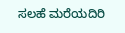ಸಲಹೆ ಮರೆಯದಿರಿ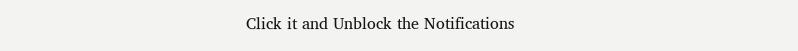Click it and Unblock the Notifications